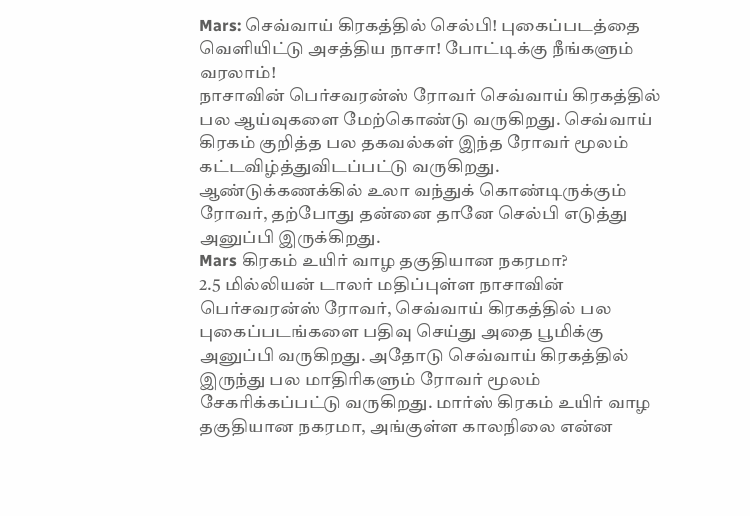Mars: செவ்வாய் கிரகத்தில் செல்பி! புகைப்படத்தை வெளியிட்டு அசத்திய நாசா! போட்டிக்கு நீங்களும் வரலாம்!
நாசாவின் பெர்சவரன்ஸ் ரோவர் செவ்வாய் கிரகத்தில் பல ஆய்வுகளை மேற்கொண்டு வருகிறது. செவ்வாய் கிரகம் குறித்த பல தகவல்கள் இந்த ரோவர் மூலம் கட்டவிழ்த்துவிடப்பட்டு வருகிறது. ஆண்டுக்கணக்கில் உலா வந்துக் கொண்டிருக்கும் ரோவர், தற்போது தன்னை தானே செல்பி எடுத்து அனுப்பி இருக்கிறது.
Mars கிரகம் உயிர் வாழ தகுதியான நகரமா?
2.5 மில்லியன் டாலர் மதிப்புள்ள நாசாவின் பெர்சவரன்ஸ் ரோவர், செவ்வாய் கிரகத்தில் பல புகைப்படங்களை பதிவு செய்து அதை பூமிக்கு அனுப்பி வருகிறது. அதோடு செவ்வாய் கிரகத்தில் இருந்து பல மாதிரிகளும் ரோவர் மூலம் சேகரிக்கப்பட்டு வருகிறது. மார்ஸ் கிரகம் உயிர் வாழ தகுதியான நகரமா, அங்குள்ள காலநிலை என்ன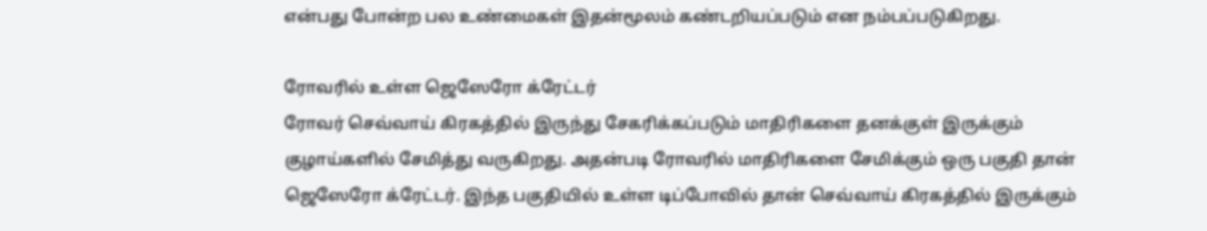என்பது போன்ற பல உண்மைகள் இதன்மூலம் கண்டறியப்படும் என நம்பப்படுகிறது.

ரோவரில் உள்ள ஜெஸேரோ க்ரேட்டர்
ரோவர் செவ்வாய் கிரகத்தில் இருந்து சேகரிக்கப்படும் மாதிரிகளை தனக்குள் இருக்கும் குழாய்களில் சேமித்து வருகிறது. அதன்படி ரோவரில் மாதிரிகளை சேமிக்கும் ஒரு பகுதி தான் ஜெஸேரோ க்ரேட்டர். இந்த பகுதியில் உள்ள டிப்போவில் தான் செவ்வாய் கிரகத்தில் இருக்கும்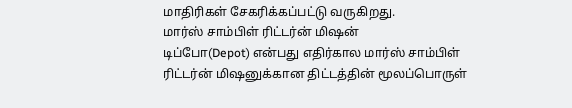மாதிரிகள் சேகரிக்கப்பட்டு வருகிறது.
மார்ஸ் சாம்பிள் ரிட்டர்ன் மிஷன்
டிப்போ(Depot) என்பது எதிர்கால மார்ஸ் சாம்பிள் ரிட்டர்ன் மிஷனுக்கான திட்டத்தின் மூலப்பொருள்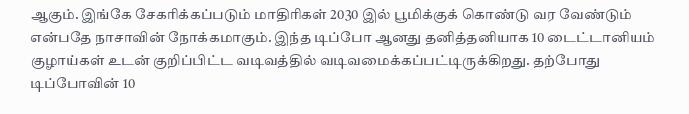ஆகும். இங்கே சேகரிக்கப்படும் மாதிரிகள் 2030 இல் பூமிக்குக் கொண்டு வர வேண்டும் என்பதே நாசாவின் நோக்கமாகும். இந்த டிப்போ ஆனது தனித்தனியாக 10 டைட்டானியம் குழாய்கள் உடன் குறிப்பிட்ட வடிவத்தில் வடிவமைக்கப்பட்டிருக்கிறது. தற்போது டிப்போவின் 10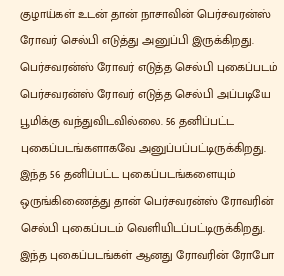குழாய்கள் உடன் தான் நாசாவின் பெர்சவரன்ஸ் ரோவர் செல்பி எடுத்து அனுப்பி இருக்கிறது.
பெர்சவரன்ஸ் ரோவர் எடுத்த செல்பி புகைப்படம்
பெர்சவரன்ஸ் ரோவர் எடுத்த செல்பி அப்படியே பூமிக்கு வந்துவிடவில்லை. 56 தனிப்பட்ட புகைப்படங்களாகவே அனுப்பப்பட்டிருக்கிறது. இந்த 56 தனிப்பட்ட புகைப்படங்களையும் ஒருங்கிணைத்து தான் பெர்சவரன்ஸ் ரோவரின் செல்பி புகைப்படம் வெளியிடப்பட்டிருக்கிறது. இந்த புகைப்படங்கள் ஆனது ரோவரின் ரோபோ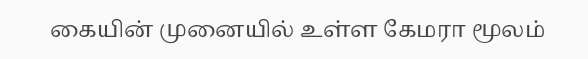கையின் முனையில் உள்ள கேமரா மூலம்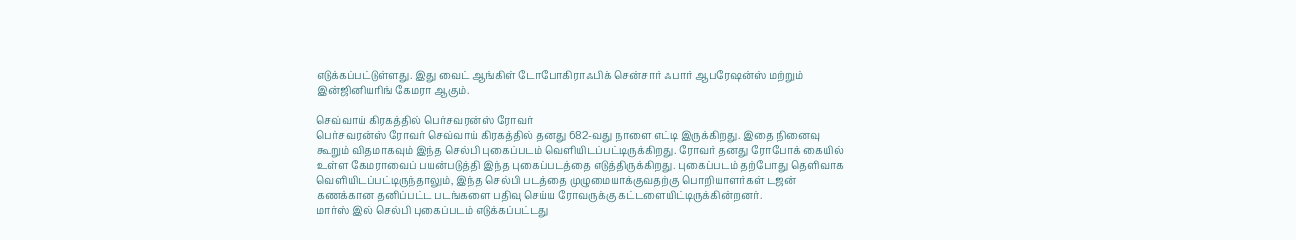எடுக்கப்பட்டுள்ளது. இது வைட் ஆங்கிள் டோபோகிராஃபிக் சென்சார் ஃபார் ஆபரேஷன்ஸ் மற்றும் இன்ஜினியரிங் கேமரா ஆகும்.

செவ்வாய் கிரகத்தில் பெர்சவரன்ஸ் ரோவர்
பெர்சவரன்ஸ் ரோவர் செவ்வாய் கிரகத்தில் தனது 682-வது நாளை எட்டி இருக்கிறது. இதை நினைவு கூறும் விதமாகவும் இந்த செல்பி புகைப்படம் வெளியிடப்பட்டிருக்கிறது. ரோவர் தனது ரோபோக் கையில் உள்ள கேமராவைப் பயன்படுத்தி இந்த புகைப்படத்தை எடுத்திருக்கிறது. புகைப்படம் தற்போது தெளிவாக வெளியிடப்பட்டிருந்தாலும், இந்த செல்பி படத்தை முழுமையாக்குவதற்கு பொறியாளர்கள் டஜன் கணக்கான தனிப்பட்ட படங்களை பதிவு செய்ய ரோவருக்கு கட்டளையிட்டிருக்கின்றனர்.
மார்ஸ் இல் செல்பி புகைப்படம் எடுக்கப்பட்டது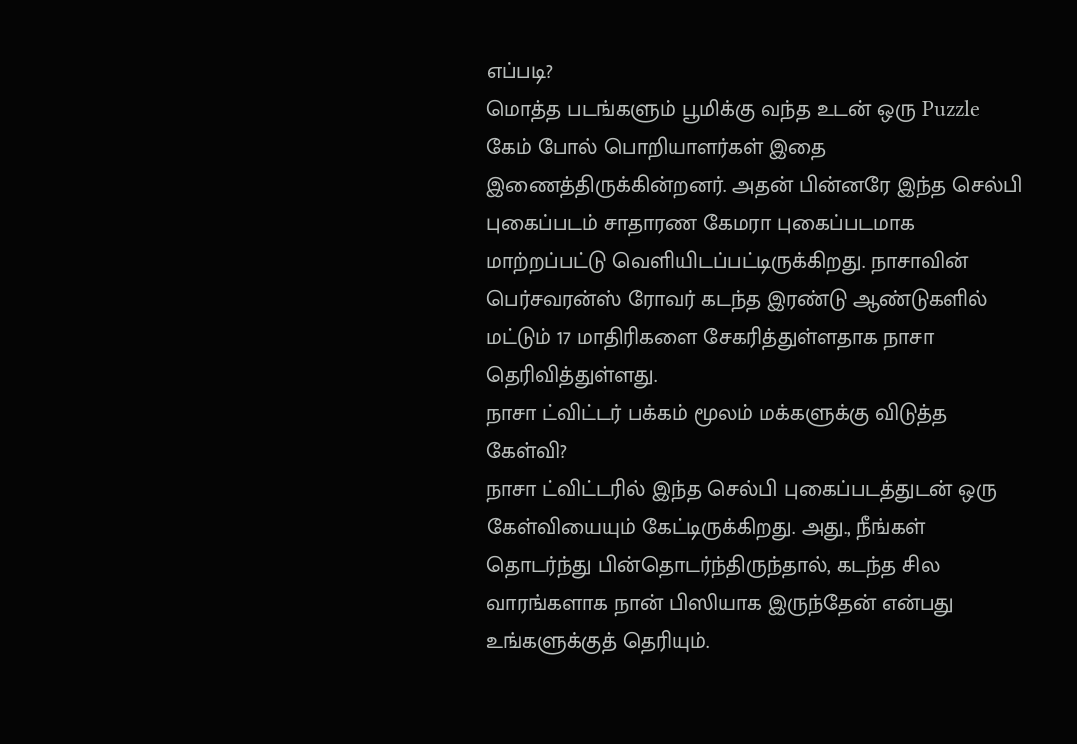எப்படி?
மொத்த படங்களும் பூமிக்கு வந்த உடன் ஒரு Puzzle கேம் போல் பொறியாளர்கள் இதை இணைத்திருக்கின்றனர். அதன் பின்னரே இந்த செல்பி புகைப்படம் சாதாரண கேமரா புகைப்படமாக மாற்றப்பட்டு வெளியிடப்பட்டிருக்கிறது. நாசாவின் பெர்சவரன்ஸ் ரோவர் கடந்த இரண்டு ஆண்டுகளில் மட்டும் 17 மாதிரிகளை சேகரித்துள்ளதாக நாசா தெரிவித்துள்ளது.
நாசா ட்விட்டர் பக்கம் மூலம் மக்களுக்கு விடுத்த கேள்வி?
நாசா ட்விட்டரில் இந்த செல்பி புகைப்படத்துடன் ஒரு கேள்வியையும் கேட்டிருக்கிறது. அது., நீங்கள் தொடர்ந்து பின்தொடர்ந்திருந்தால், கடந்த சில வாரங்களாக நான் பிஸியாக இருந்தேன் என்பது உங்களுக்குத் தெரியும்.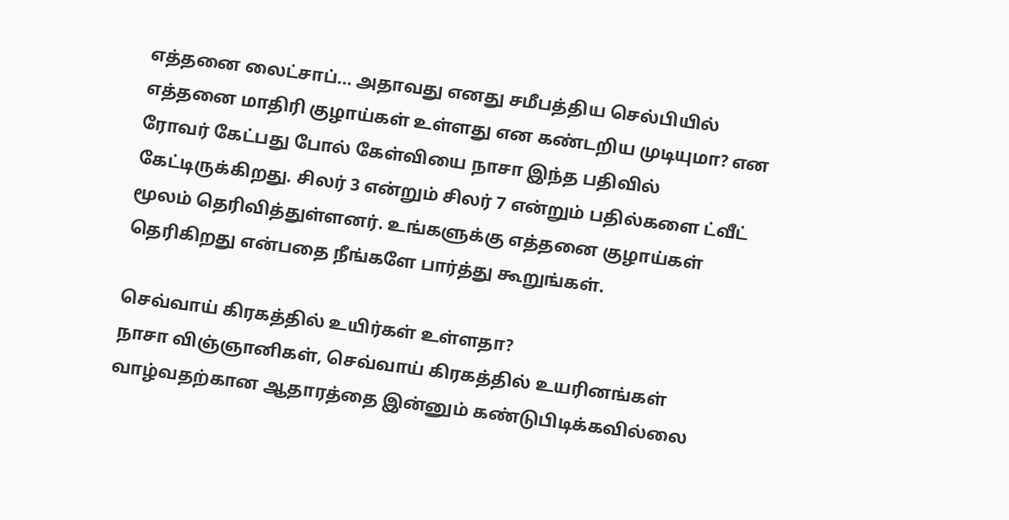எத்தனை லைட்சாப்... அதாவது எனது சமீபத்திய செல்பியில் எத்தனை மாதிரி குழாய்கள் உள்ளது என கண்டறிய முடியுமா? என ரோவர் கேட்பது போல் கேள்வியை நாசா இந்த பதிவில் கேட்டிருக்கிறது. சிலர் 3 என்றும் சிலர் 7 என்றும் பதில்களை ட்வீட் மூலம் தெரிவித்துள்ளனர். உங்களுக்கு எத்தனை குழாய்கள் தெரிகிறது என்பதை நீங்களே பார்த்து கூறுங்கள்.

செவ்வாய் கிரகத்தில் உயிர்கள் உள்ளதா?
நாசா விஞ்ஞானிகள், செவ்வாய் கிரகத்தில் உயரினங்கள் வாழ்வதற்கான ஆதாரத்தை இன்னும் கண்டுபிடிக்கவில்லை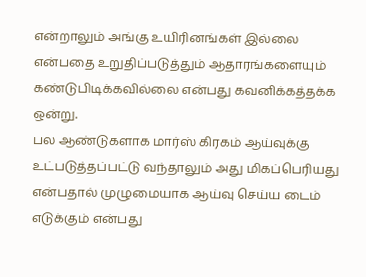என்றாலும் அங்கு உயிரினங்கள் இல்லை என்பதை உறுதிப்படுத்தும் ஆதாரங்களையும் கண்டுபிடிக்கவில்லை என்பது கவனிக்கத்தக்க ஒன்று.
பல ஆண்டுகளாக மார்ஸ் கிரகம் ஆய்வுக்கு உட்படுத்தப்பட்டு வந்தாலும் அது மிகப்பெரியது என்பதால் முழுமையாக ஆய்வு செய்ய டைம் எடுக்கும் என்பது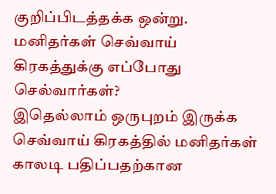குறிப்பிடத்தக்க ஒன்று.
மனிதர்கள் செவ்வாய் கிரகத்துக்கு எப்போது செல்வார்கள்?
இதெல்லாம் ஒருபுறம் இருக்க செவ்வாய் கிரகத்தில் மனிதர்கள் காலடி பதிப்பதற்கான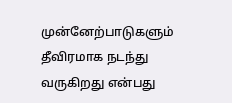முன்னேற்பாடுகளும் தீவிரமாக நடந்து வருகிறது என்பது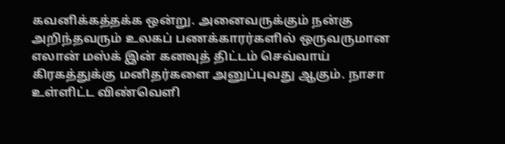கவனிக்கத்தக்க ஒன்று. அனைவருக்கும் நன்கு அறிந்தவரும் உலகப் பணக்காரர்களில் ஒருவருமான எலான் மஸ்க் இன் கனவுத் திட்டம் செவ்வாய் கிரகத்துக்கு மனிதர்களை அனுப்புவது ஆகும். நாசா உள்ளிட்ட விண்வெளி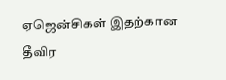ஏஜென்சிகள் இதற்கான தீவிர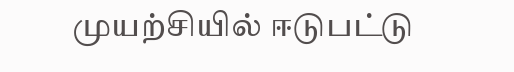முயற்சியில் ஈடுபட்டு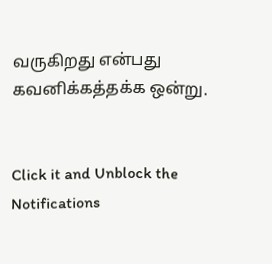வருகிறது என்பது கவனிக்கத்தக்க ஒன்று.


Click it and Unblock the Notifications